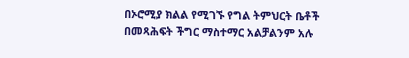በኦሮሚያ ክልል የሚገኙ የግል ትምህርት ቤቶች በመጻሕፍት ችግር ማስተማር አልቻልንም አሉ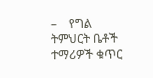–    የግል ትምህርት ቤቶች ተማሪዎች ቁጥር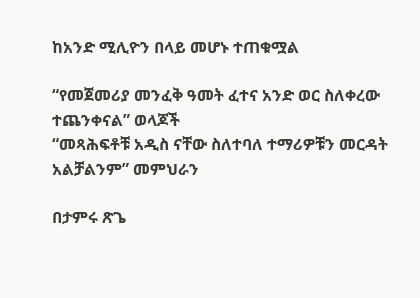ከአንድ ሚሊዮን በላይ መሆኑ ተጠቁሟል

“የመጀመሪያ መንፈቅ ዓመት ፈተና አንድ ወር ስለቀረው ተጨንቀናል” ወላጆች
“መጻሕፍቶቹ አዲስ ናቸው ስለተባለ ተማሪዎቹን መርዳት አልቻልንም” መምህራን

በታምሩ ጽጌ